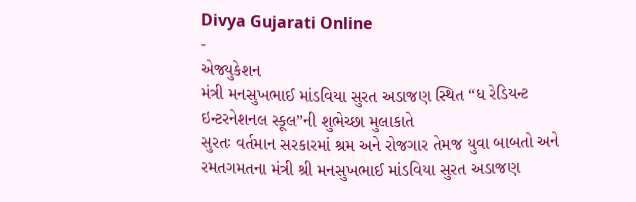Divya Gujarati Online
-
એજ્યુકેશન
મંત્રી મનસુખભાઈ માંડવિયા સુરત અડાજણ સ્થિત “ધ રેડિયન્ટ ઇન્ટરનેશનલ સ્કૂલ”ની શુભેચ્છા મુલાકાતે
સુરતઃ વર્તમાન સરકારમાં શ્રમ અને રોજગાર તેમજ યુવા બાબતો અને રમતગમતના મંત્રી શ્રી મનસુખભાઈ માંડવિયા સુરત અડાજણ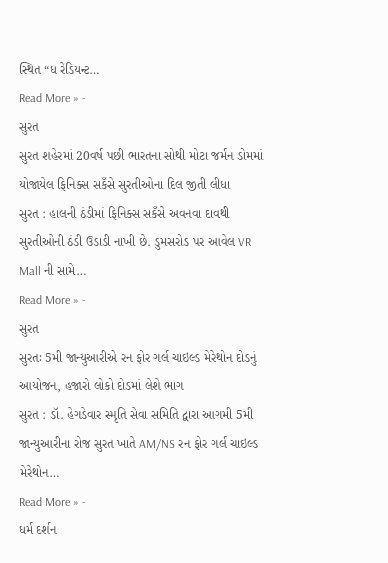સ્થિત “ધ રેડિયન્ટ…
Read More » -
સુરત
સુરત શહેરમાં 20વર્ષ પછી ભારતના સોથી મોટા જર્મન ડોમમાં યોજાયેલ ફિનિક્સ સકઁસે સુરતીઓના દિલ જીતી લીધા
સુરત : હાલની ઠંડીમાં ફિનિક્સ સકઁસે અવનવા દાવથી સુરતીઓની ઠંડી ઉડાડી નાખી છે. ડુમસરોડ પર આવેલ VR Mall ની સામે…
Read More » -
સુરત
સુરતઃ 5મી જાન્યુઆરીએ રન ફોર ગર્લ ચાઇલ્ડ મેરેથોન દોડનું આયોજન, હજારો લોકો દોડમાં લેશે ભાગ
સુરત : ડૉ. હેગડેવાર સ્મૃતિ સેવા સમિતિ દ્વારા આગમી 5મી જાન્યુઆરીના રોજ સુરત ખાતે AM/NS રન ફોર ગર્લ ચાઇલ્ડ મેરેથોન…
Read More » -
ધર્મ દર્શન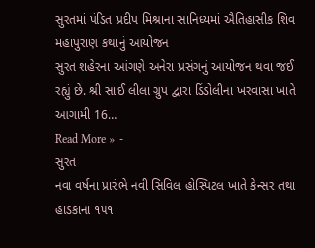સુરતમાં પંડિત પ્રદીપ મિશ્રાના સાનિધ્યમાં ઐતિહાસીક શિવ મહાપુરાણ કથાનું આયોજન
સુરત શહેરના આંગણે અનેરા પ્રસંગનું આયોજન થવા જઈ રહ્યું છે. શ્રી સાઈ લીલા ગ્રુપ દ્વારા ડિંડોલીના ખરવાસા ખાતે આગામી 16…
Read More » -
સુરત
નવા વર્ષના પ્રારંભે નવી સિવિલ હોસ્પિટલ ખાતે કેન્સર તથા હાડકાના ૧૫૧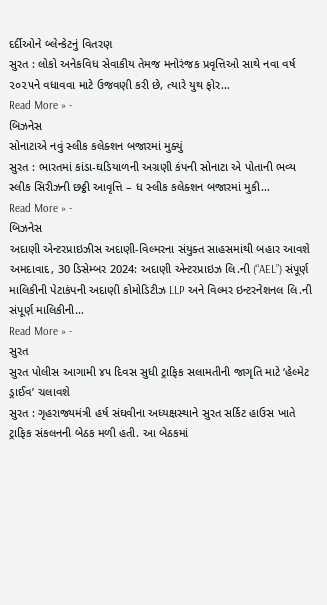દર્દીઓને બ્લેન્કેટનું વિતરણ
સુરત : લોકો અનેકવિધ સેવાકીય તેમજ મનોરંજક પ્રવૃત્તિઓ સાથે નવા વર્ષ ૨૦૨૫ને વધાવવા માટે ઉજવણી કરી છે, ત્યારે યુથ ફોર…
Read More » -
બિઝનેસ
સોનાટાએ નવું સ્લીક કલેક્શન બજારમાં મુક્યું
સુરત : ભારતમાં કાંડા-ઘડિયાળની અગ્રણી કંપની સોનાટા એ પોતાની ભવ્ય સ્લીક સિરીઝની છઠ્ઠી આવૃત્તિ – ધ સ્લીક કલેક્શન બજારમાં મુકી…
Read More » -
બિઝનેસ
અદાણી એન્ટરપ્રાઇઝીસ અદાણી-વિલ્મરના સંયુક્ત સાહસમાંથી બહાર આવશે
અમદાવાદ, 30 ડિસેમ્બર 2024: અદાણી એન્ટરપ્રાઇઝ લિ.ની (“AEL”) સંપૂર્ણ માલિકીની પેટાકંપની અદાણી કોમોડિટીઝ LLP અને વિલ્મર ઇન્ટરનેશનલ લિ.ની સંપૂર્ણ માલિકીની…
Read More » -
સુરત
સુરત પોલીસ આગામી ૪૫ દિવસ સુધી ટ્રાફિક સલામતીની જાગૃતિ માટે ‘હેલ્મેટ ડ્રાઈવ’ ચલાવશે
સુરત : ગૃહરાજ્યમંત્રી હર્ષ સંઘવીના અધ્યક્ષસ્થાને સુરત સર્કિટ હાઉસ ખાતે ટ્રાફિક સંકલનની બેઠક મળી હતી. આ બેઠકમાં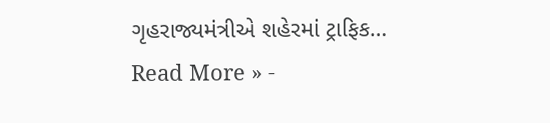ગૃહરાજ્યમંત્રીએ શહેરમાં ટ્રાફિક…
Read More » -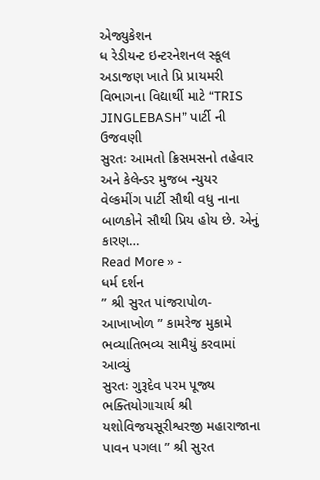એજ્યુકેશન
ધ રેડીયન્ટ ઇન્ટરનેશનલ સ્કૂલ અડાજણ ખાતે પ્રિ પ્રાયમરી વિભાગના વિદ્યાર્થી માટે “TRIS JINGLEBASH” પાર્ટી ની ઉજવણી
સુરતઃ આમતો ક્રિસમસનો તહેવાર અને કેલેન્ડર મુજબ ન્યુયર વેલ્કમીંગ પાર્ટી સૌથી વધુ નાના બાળકોને સૌથી પ્રિય હોય છે. એનું કારણ…
Read More » -
ધર્મ દર્શન
” શ્રી સુરત પાંજરાપોળ-આખાખોળ ” કામરેજ મુકામે ભવ્યાતિભવ્ય સામૈયું કરવામાં આવ્યું
સુરતઃ ગુરૂદેવ પરમ પૂજ્ય ભક્તિયોગાચાર્ય શ્રી યશોવિજયસૂરીશ્વરજી મહારાજાના પાવન પગલા ” શ્રી સુરત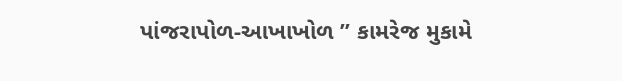પાંજરાપોળ-આખાખોળ ” કામરેજ મુકામે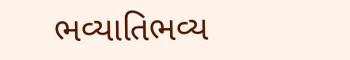ભવ્યાતિભવ્ય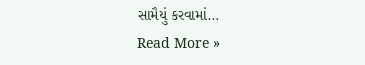સામૈયું કરવામાં…
Read More »